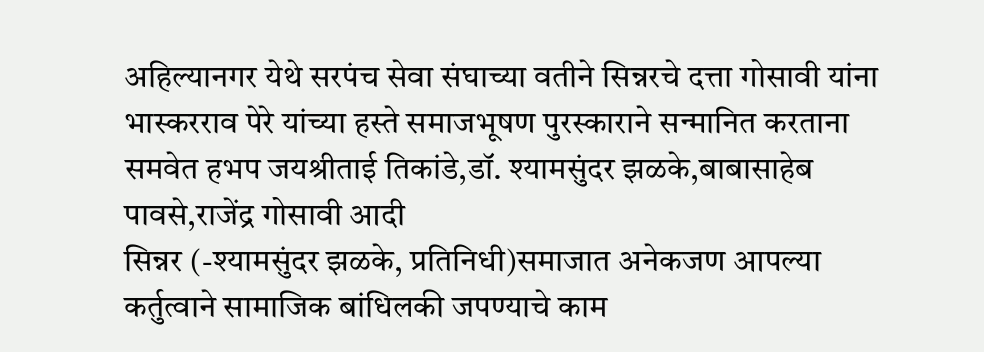अहिल्यानगर येथे सरपंच सेवा संघाच्या वतीने सिन्नरचे दत्ता गोसावी यांना भास्करराव पेरे यांच्या हस्ते समाजभूषण पुरस्काराने सन्मानित करताना समवेत हभप जयश्रीताई तिकांडे,डॉ. श्यामसुंदर झळके,बाबासाहेब पावसे,राजेंद्र गोसावी आदी
सिन्नर (-श्यामसुंदर झळके, प्रतिनिधी)समाजात अनेकजण आपल्या कर्तुत्वाने सामाजिक बांधिलकी जपण्याचे काम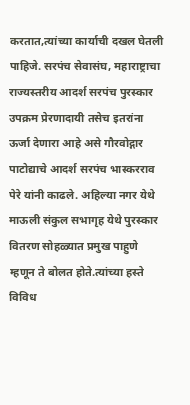करतात,त्यांच्या कार्याची दखल घेतली पाहिजे. सरपंच सेवासंघ, महाराष्ट्राचा राज्यस्तरीय आदर्श सरपंच पुरस्कार उपक्रम प्रेरणादायी तसेच इतरांना ऊर्जा देणारा आहे असे गौरवोद्गार पाटोद्याचे आदर्श सरपंच भास्करराव पेरे यांनी काढले. अहिल्या नगर येथे माऊली संकुल सभागृह येथे पुरस्कार वितरण सोहळ्यात प्रमुख पाहुणे म्हणून ते बोलत होते.त्यांच्या हस्ते विविध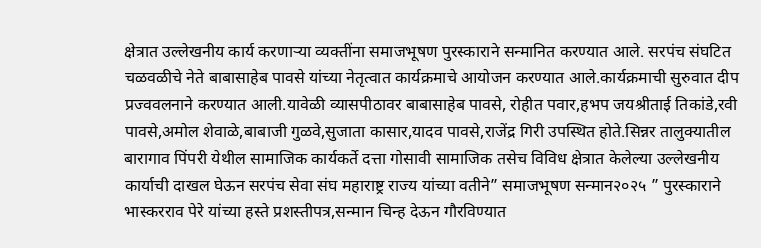क्षेत्रात उल्लेखनीय कार्य करणाऱ्या व्यक्तींना समाजभूषण पुरस्काराने सन्मानित करण्यात आले. सरपंच संघटित चळवळीचे नेते बाबासाहेब पावसे यांच्या नेतृत्वात कार्यक्रमाचे आयोजन करण्यात आले.कार्यक्रमाची सुरुवात दीप प्रज्ववलनाने करण्यात आली.यावेळी व्यासपीठावर बाबासाहेब पावसे, रोहीत पवार,हभप जयश्रीताई तिकांडे,रवी पावसे,अमोल शेवाळे,बाबाजी गुळवे,सुजाता कासार,यादव पावसे,राजेंद्र गिरी उपस्थित होते.सिन्नर तालुक्यातील बारागाव पिंपरी येथील सामाजिक कार्यकर्ते दत्ता गोसावी सामाजिक तसेच विविध क्षेत्रात केलेल्या उल्लेखनीय कार्याची दाखल घेऊन सरपंच सेवा संघ महाराष्ट्र राज्य यांच्या वतीने” समाजभूषण सन्मान२०२५ ” पुरस्काराने भास्करराव पेरे यांच्या हस्ते प्रशस्तीपत्र,सन्मान चिन्ह देऊन गौरविण्यात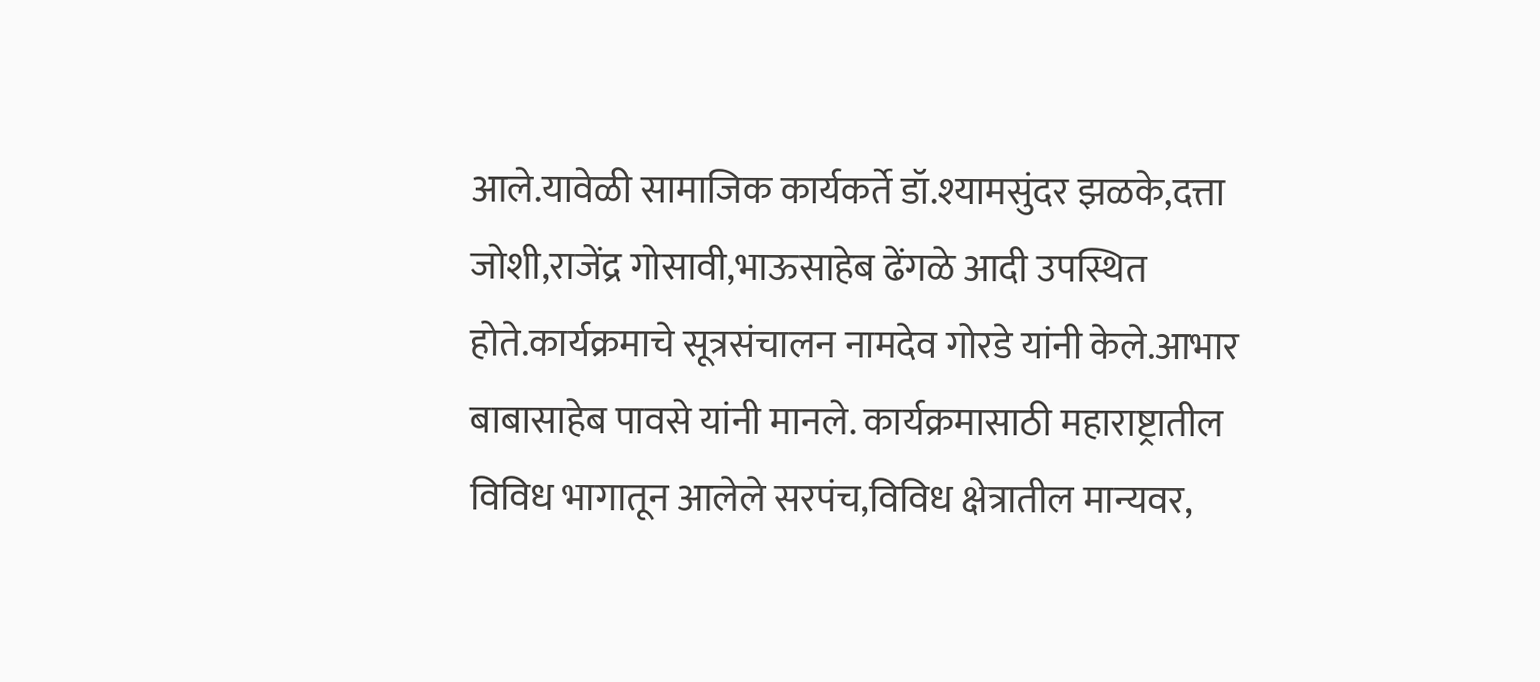आले.यावेळी सामाजिक कार्यकर्ते डॉ.श्यामसुंदर झळके,दत्ता जोशी,राजेंद्र गोसावी,भाऊसाहेब ढेंगळे आदी उपस्थित होते.कार्यक्रमाचे सूत्रसंचालन नामदेव गोरडे यांनी केले.आभार बाबासाहेब पावसे यांनी मानले. कार्यक्रमासाठी महाराष्ट्रातील विविध भागातून आलेले सरपंच,विविध क्षेत्रातील मान्यवर,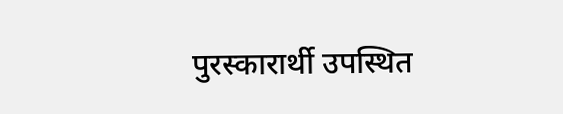पुरस्कारार्थी उपस्थित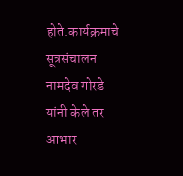होते.कार्यक्रमाचे सूत्रसंचालन नामदेव गोरडे यांनी केले तर आभार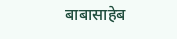बाबासाहेब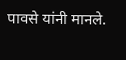पावसे यांनी मानले.